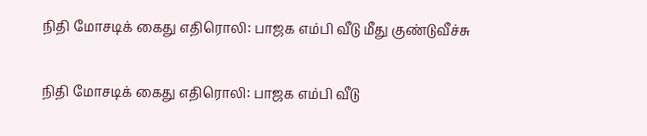நிதி மோசடிக் கைது எதிரொலி: பாஜக எம்பி வீடு மீது குண்டுவீச்சு

நிதி மோசடிக் கைது எதிரொலி: பாஜக எம்பி வீடு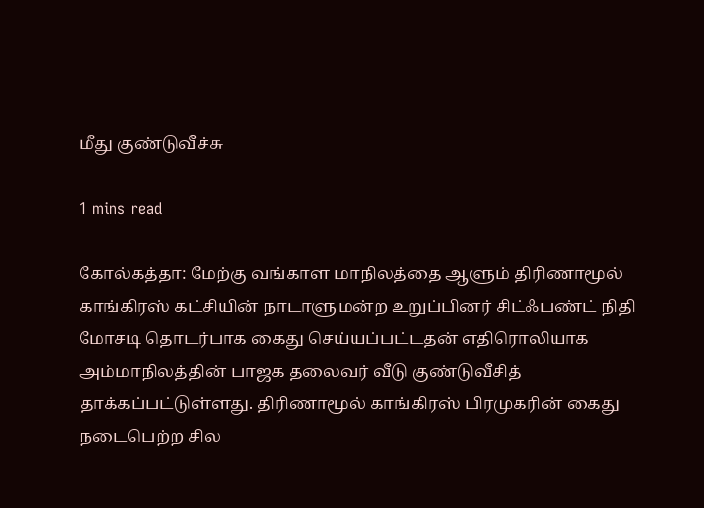மீது குண்டுவீச்சு

1 mins read

கோல்கத்தா: மேற்கு வங்காள மாநிலத்தை ஆளும் திரிணாமூல் காங்கிரஸ் கட்சியின் நாடாளுமன்ற உறுப்பினர் சிட்ஃபண்ட் நிதி மோசடி தொடர்பாக கைது செய்யப்பட்டதன் எதிரொலியாக அம்மாநிலத்தின் பாஜக தலைவர் வீடு குண்டுவீசித் தாக்கப்பட்டுள்ளது. திரிணாமூல் காங்கிரஸ் பிரமுகரின் கைது நடைபெற்ற சில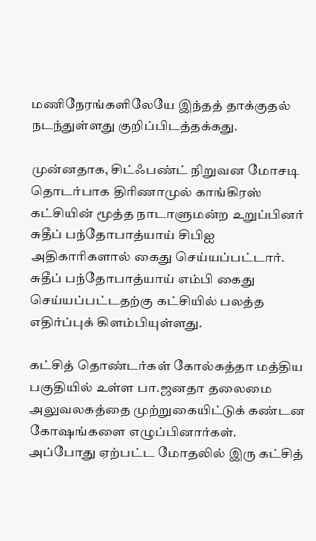மணிநேரங்களிலேயே இந்தத் தாக்குதல் நடந்துள்ளது குறிப்பிடத்தக்கது.

முன்னதாக, சிட்ஃபண்ட் நிறுவன மோசடி தொடர்பாக திரிணாமுல் காங்கிரஸ் கட்சியின் மூத்த நாடாளுமன்ற உறுப்பினர் சுதீப் பந்தோபாத்யாய் சிபிஐ அதிகாரிகளால் கைது செய்யப்பட்டார். சுதீப் பந்தோபாத்யாய் எம்பி கைது செய்யப்பட்டதற்கு கட்சியில் பலத்த எதிர்ப்புக் கிளம்பியுள்ளது.

கட்சித் தொண்டர்கள் கோல்கத்தா மத்திய பகுதியில் உள்ள பா.ஜனதா தலைமை அலுவலகத்தை முற்றுகையிட்டுக் கண்டன கோஷங்களை எழுப்பினார்கள். அப்போது ஏற்பட்ட மோதலில் இரு கட்சித்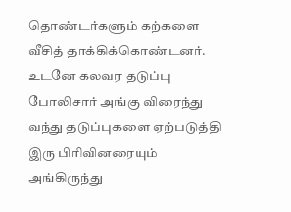தொண்டர்களும் கற்களை வீசித் தாக்கிக்கொண்டனர். உடனே கலவர தடுப்பு போலிசார் அங்கு விரைந்து வந்து தடுப்புகளை ஏற்படுத்தி இரு பிரிவினரையும் அங்கிருந்து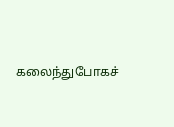கலைந்துபோகச்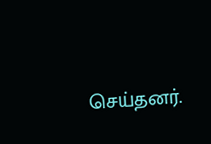செய்தனர்.